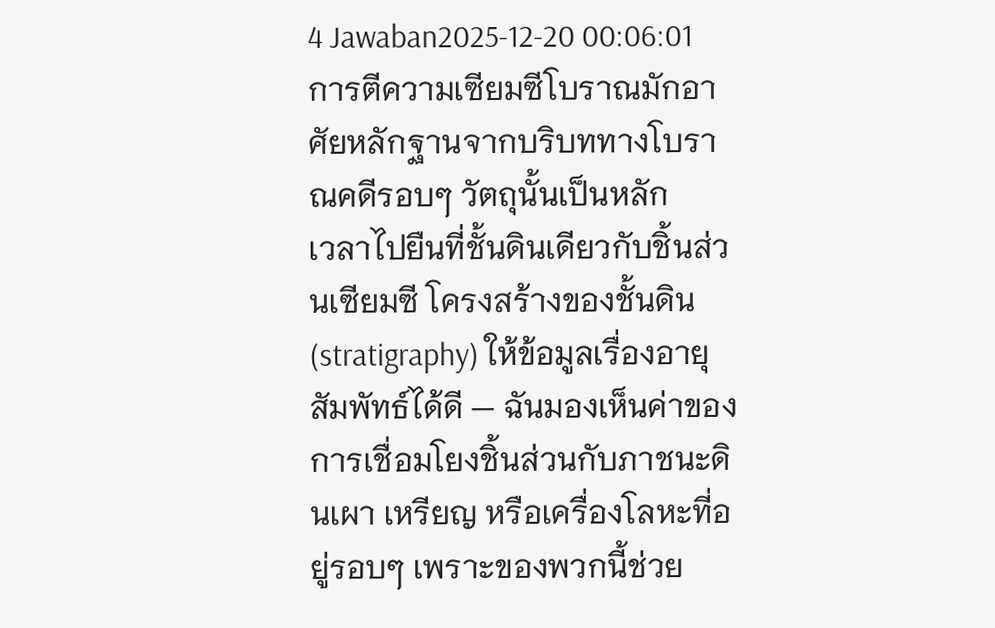4 Jawaban2025-12-20 00:06:01
การตีความเซียมซีโบราณมักอาศัยหลักฐานจากบริบททางโบราณคดีรอบๆ วัตถุนั้นเป็นหลัก
เวลาไปยืนที่ชั้นดินเดียวกับชิ้นส่วนเซียมซี โครงสร้างของชั้นดิน (stratigraphy) ให้ข้อมูลเรื่องอายุสัมพัทธ์ได้ดี — ฉันมองเห็นค่าของการเชื่อมโยงชิ้นส่วนกับภาชนะดินเผา เหรียญ หรือเครื่องโลหะที่อยู่รอบๆ เพราะของพวกนี้ช่วย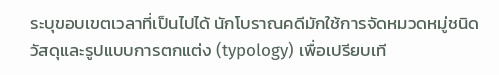ระบุขอบเขตเวลาที่เป็นไปได้ นักโบราณคดีมักใช้การจัดหมวดหมู่ชนิดวัสดุและรูปแบบการตกแต่ง (typology) เพื่อเปรียบเที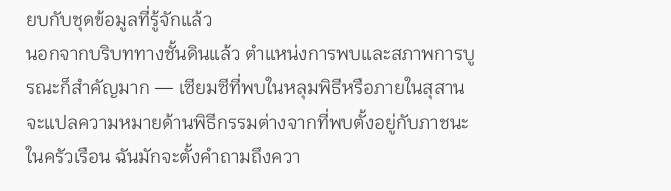ยบกับชุดข้อมูลที่รู้จักแล้ว
นอกจากบริบททางชั้นดินแล้ว ตำแหน่งการพบและสภาพการบูรณะก็สำคัญมาก — เซียมซีที่พบในหลุมพิธีหรือภายในสุสานจะแปลความหมายด้านพิธีกรรมต่างจากที่พบตั้งอยู่กับภาชนะในครัวเรือน ฉันมักจะตั้งคำถามถึงควา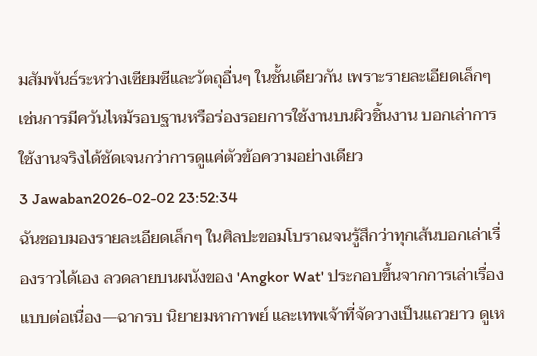มสัมพันธ์ระหว่างเซียมซีและวัตถุอื่นๆ ในชั้นเดียวกัน เพราะรายละเอียดเล็กๆ เช่นการมีควันไหม้รอบฐานหรือร่องรอยการใช้งานบนผิวชิ้นงาน บอกเล่าการใช้งานจริงได้ชัดเจนกว่าการดูแค่ตัวข้อความอย่างเดียว
3 Jawaban2026-02-02 23:52:34
ฉันชอบมองรายละเอียดเล็กๆ ในศิลปะขอมโบราณจนรู้สึกว่าทุกเส้นบอกเล่าเรื่องราวได้เอง ลวดลายบนผนังของ 'Angkor Wat' ประกอบขึ้นจากการเล่าเรื่องแบบต่อเนื่อง—ฉากรบ นิยายมหากาพย์ และเทพเจ้าที่จัดวางเป็นแถวยาว ดูเห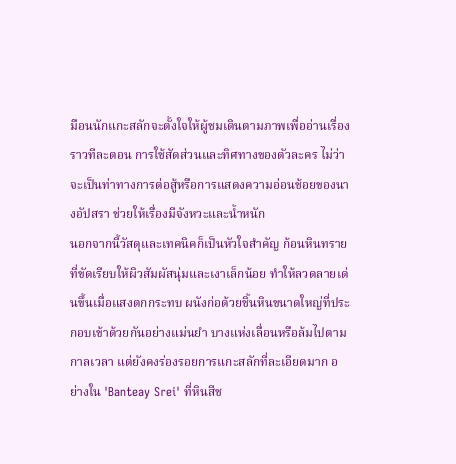มือนนักแกะสลักจะตั้งใจให้ผู้ชมเดินตามภาพเพื่ออ่านเรื่องราวทีละตอน การใช้สัดส่วนและทิศทางของตัวละคร ไม่ว่าจะเป็นท่าทางการต่อสู้หรือการแสดงความอ่อนช้อยของนางอัปสรา ช่วยให้เรื่องมีจังหวะและน้ำหนัก
นอกจากนี้วัสดุและเทคนิคก็เป็นหัวใจสำคัญ ก้อนหินทรายที่ขัดเรียบให้ผิวสัมผัสนุ่มและเงาเล็กน้อย ทำให้ลวดลายเด่นขึ้นเมื่อแสงตกกระทบ ผนังก่อด้วยชิ้นหินขนาดใหญ่ที่ประกอบเข้าด้วยกันอย่างแม่นยำ บางแห่งเลื่อนหรือล้มไปตามกาลเวลา แต่ยังคงร่องรอยการแกะสลักที่ละเอียดมาก อย่างใน 'Banteay Srei' ที่หินสีช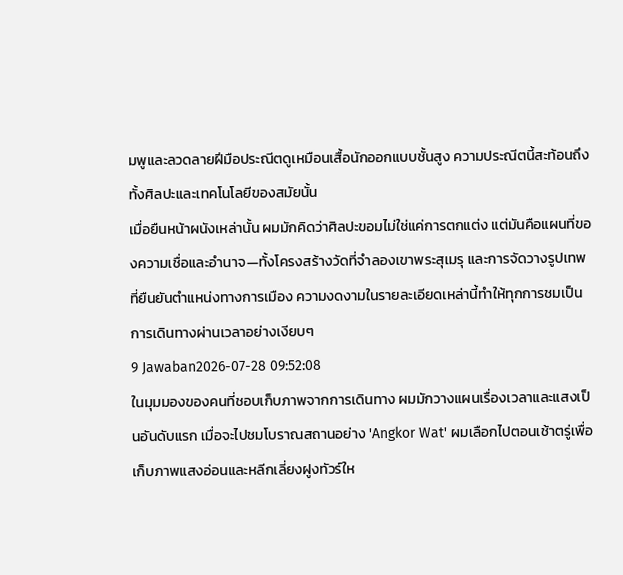มพูและลวดลายฝีมือประณีตดูเหมือนเสื้อนักออกแบบชั้นสูง ความประณีตนี้สะท้อนถึงทั้งศิลปะและเทคโนโลยีของสมัยนั้น
เมื่อยืนหน้าผนังเหล่านั้น ผมมักคิดว่าศิลปะขอมไม่ใช่แค่การตกแต่ง แต่มันคือแผนที่ของความเชื่อและอำนาจ—ทั้งโครงสร้างวัดที่จำลองเขาพระสุเมรุ และการจัดวางรูปเทพที่ยืนยันตำแหน่งทางการเมือง ความงดงามในรายละเอียดเหล่านี้ทำให้ทุกการชมเป็นการเดินทางผ่านเวลาอย่างเงียบๆ
9 Jawaban2026-07-28 09:52:08
ในมุมมองของคนที่ชอบเก็บภาพจากการเดินทาง ผมมักวางแผนเรื่องเวลาและแสงเป็นอันดับแรก เมื่อจะไปชมโบราณสถานอย่าง 'Angkor Wat' ผมเลือกไปตอนเช้าตรู่เพื่อเก็บภาพแสงอ่อนและหลีกเลี่ยงฝูงทัวร์ให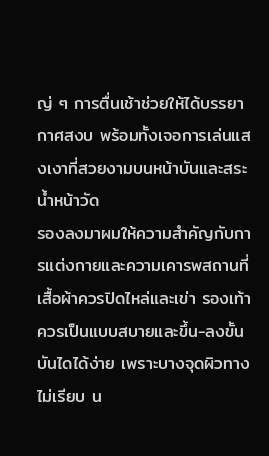ญ่ ๆ การตื่นเช้าช่วยให้ได้บรรยากาศสงบ พร้อมทั้งเจอการเล่นแสงเงาที่สวยงามบนหน้าบันและสระน้ำหน้าวัด
รองลงมาผมให้ความสำคัญกับการแต่งกายและความเคารพสถานที่ เสื้อผ้าควรปิดไหล่และเข่า รองเท้าควรเป็นแบบสบายและขึ้น-ลงขั้นบันไดได้ง่าย เพราะบางจุดผิวทางไม่เรียบ น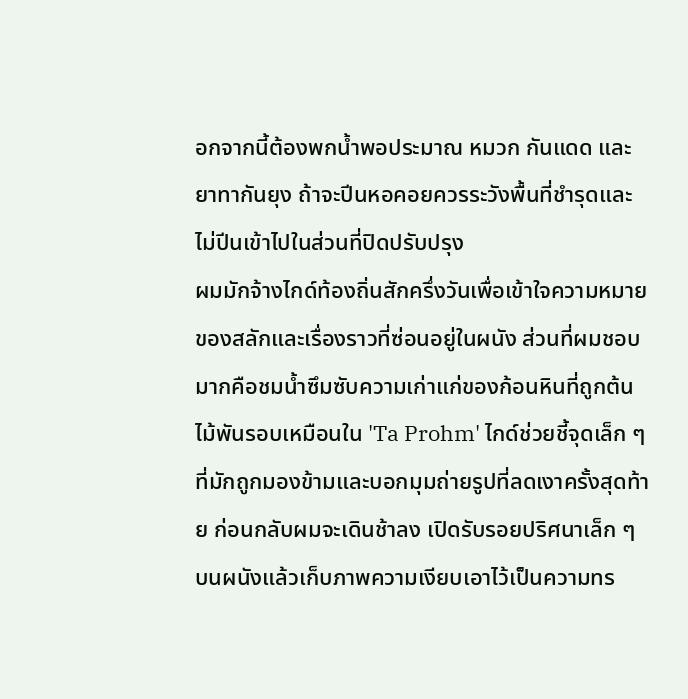อกจากนี้ต้องพกน้ำพอประมาณ หมวก กันแดด และยาทากันยุง ถ้าจะปีนหอคอยควรระวังพื้นที่ชำรุดและไม่ปีนเข้าไปในส่วนที่ปิดปรับปรุง
ผมมักจ้างไกด์ท้องถิ่นสักครึ่งวันเพื่อเข้าใจความหมายของสลักและเรื่องราวที่ซ่อนอยู่ในผนัง ส่วนที่ผมชอบมากคือชมน้ำซึมซับความเก่าแก่ของก้อนหินที่ถูกต้นไม้พันรอบเหมือนใน 'Ta Prohm' ไกด์ช่วยชี้จุดเล็ก ๆ ที่มักถูกมองข้ามและบอกมุมถ่ายรูปที่ลดเงาครั้งสุดท้าย ก่อนกลับผมจะเดินช้าลง เปิดรับรอยปริศนาเล็ก ๆ บนผนังแล้วเก็บภาพความเงียบเอาไว้เป็นความทร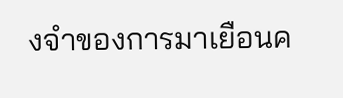งจำของการมาเยือนค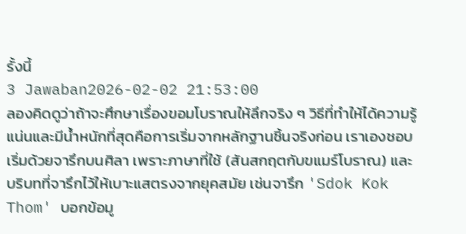รั้งนี้
3 Jawaban2026-02-02 21:53:00
ลองคิดดูว่าถ้าจะศึกษาเรื่องขอมโบราณให้ลึกจริง ๆ วิธีที่ทำให้ได้ความรู้แน่นและมีน้ำหนักที่สุดคือการเริ่มจากหลักฐานชิ้นจริงก่อน เราเองชอบเริ่มด้วยจารึกบนศิลา เพราะภาษาที่ใช้ (สันสกฤตกับขแมร์โบราณ) และบริบทที่จารึกไว้ให้เบาะแสตรงจากยุคสมัย เช่นจารึก 'Sdok Kok Thom' บอกข้อมู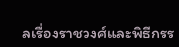ลเรื่องราชวงศ์และพิธีกรร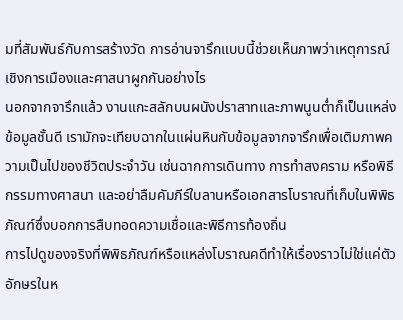มที่สัมพันธ์กับการสร้างวัด การอ่านจารึกแบบนี้ช่วยเห็นภาพว่าเหตุการณ์เชิงการเมืองและศาสนาผูกกันอย่างไร
นอกจากจารึกแล้ว งานแกะสลักบนผนังปราสาทและภาพนูนต่ำก็เป็นแหล่งข้อมูลชั้นดี เรามักจะเทียบฉากในแผ่นหินกับข้อมูลจากจารึกเพื่อเติมภาพความเป็นไปของชีวิตประจำวัน เช่นฉากการเดินทาง การทำสงคราม หรือพิธีกรรมทางศาสนา และอย่าลืมคัมภีร์ใบลานหรือเอกสารโบราณที่เก็บในพิพิธภัณฑ์ซึ่งบอกการสืบทอดความเชื่อและพิธีการท้องถิ่น
การไปดูของจริงที่พิพิธภัณฑ์หรือแหล่งโบราณคดีทำให้เรื่องราวไม่ใช่แค่ตัวอักษรในห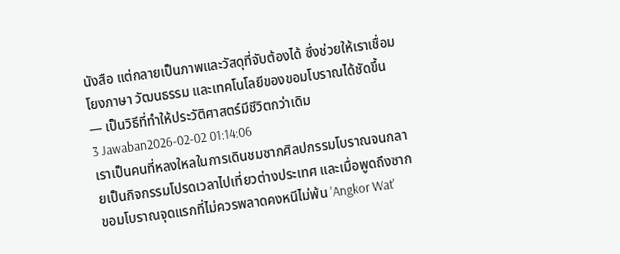นังสือ แต่กลายเป็นภาพและวัสดุที่จับต้องได้ ซึ่งช่วยให้เราเชื่อมโยงภาษา วัฒนธรรม และเทคโนโลยีของขอมโบราณได้ชัดขึ้น — เป็นวิธีที่ทำให้ประวัติศาสตร์มีชีวิตกว่าเดิม
3 Jawaban2026-02-02 01:14:06
เราเป็นคนที่หลงใหลในการเดินชมซากศิลปกรรมโบราณจนกลายเป็นกิจกรรมโปรดเวลาไปเที่ยวต่างประเทศ และเมื่อพูดถึงซากขอมโบราณจุดแรกที่ไม่ควรพลาดคงหนีไม่พ้น 'Angkor Wat'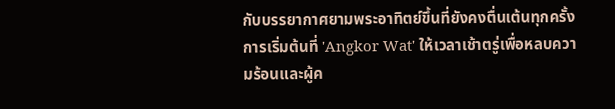กับบรรยากาศยามพระอาทิตย์ขึ้นที่ยังคงตื่นเต้นทุกครั้ง
การเริ่มต้นที่ 'Angkor Wat' ให้เวลาเช้าตรู่เพื่อหลบความร้อนและผู้ค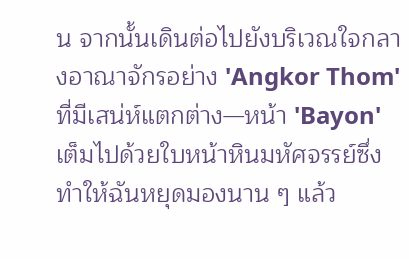น จากนั้นเดินต่อไปยังบริเวณใจกลางอาณาจักรอย่าง 'Angkor Thom' ที่มีเสน่ห์แตกต่าง—หน้า 'Bayon' เต็มไปด้วยใบหน้าหินมหัศจรรย์ซึ่งทำให้ฉันหยุดมองนาน ๆ แล้ว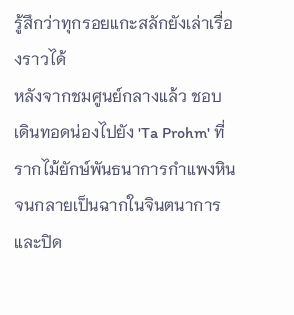รู้สึกว่าทุกรอยแกะสลักยังเล่าเรื่องราวได้
หลังจากชมศูนย์กลางแล้ว ชอบเดินทอดน่องไปยัง 'Ta Prohm' ที่รากไม้ยักษ์พันธนาการกำแพงหินจนกลายเป็นฉากในจินตนาการ และปิด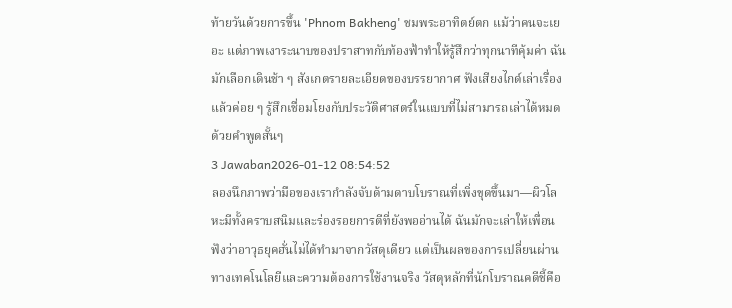ท้ายวันด้วยการขึ้น 'Phnom Bakheng' ชมพระอาทิตย์ตก แม้ว่าคนจะเยอะ แต่ภาพเงาระนาบของปราสาทกับท้องฟ้าทำให้รู้สึกว่าทุกนาทีคุ้มค่า ฉันมักเลือกเดินช้า ๆ สังเกตรายละเอียดของบรรยากาศ ฟังเสียงไกด์เล่าเรื่อง แล้วค่อย ๆ รู้สึกเชื่อมโยงกับประวัติศาสตร์ในแบบที่ไม่สามารถเล่าได้หมดด้วยคำพูดสั้นๆ
3 Jawaban2026-01-12 08:54:52
ลองนึกภาพว่ามือของเรากำลังจับด้ามดาบโบราณที่เพิ่งขุดขึ้นมา—ผิวโลหะมีทั้งคราบสนิมและร่องรอยการตีที่ยังพออ่านได้ ฉันมักจะเล่าให้เพื่อนฟังว่าอาวุธยุคฮั่นไม่ได้ทำมาจากวัสดุเดียว แต่เป็นผลของการเปลี่ยนผ่านทางเทคโนโลยีและความต้องการใช้งานจริง วัสดุหลักที่นักโบราณคดีชี้คือ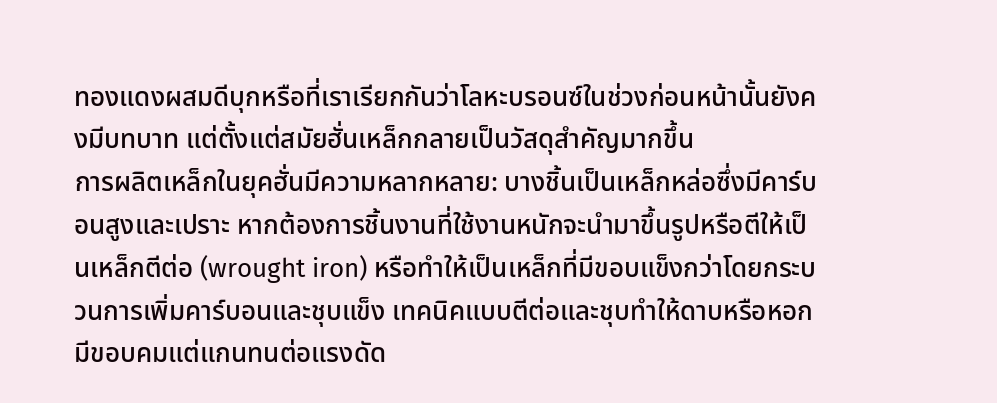ทองแดงผสมดีบุกหรือที่เราเรียกกันว่าโลหะบรอนซ์ในช่วงก่อนหน้านั้นยังคงมีบทบาท แต่ตั้งแต่สมัยฮั่นเหล็กกลายเป็นวัสดุสำคัญมากขึ้น
การผลิตเหล็กในยุคฮั่นมีความหลากหลาย: บางชิ้นเป็นเหล็กหล่อซึ่งมีคาร์บอนสูงและเปราะ หากต้องการชิ้นงานที่ใช้งานหนักจะนำมาขึ้นรูปหรือตีให้เป็นเหล็กตีต่อ (wrought iron) หรือทำให้เป็นเหล็กที่มีขอบแข็งกว่าโดยกระบวนการเพิ่มคาร์บอนและชุบแข็ง เทคนิคแบบตีต่อและชุบทำให้ดาบหรือหอกมีขอบคมแต่แกนทนต่อแรงดัด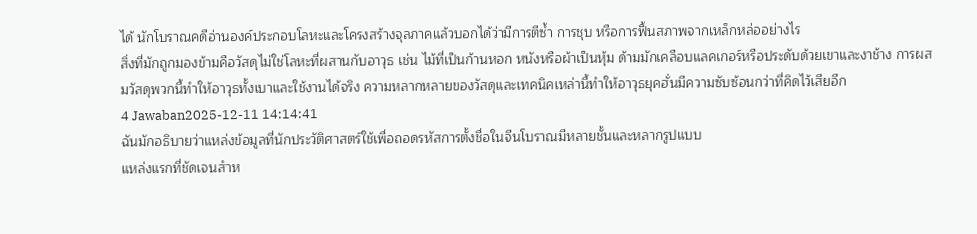ได้ นักโบราณคดีอ่านองค์ประกอบโลหะและโครงสร้างจุลภาคแล้วบอกได้ว่ามีการตีซ้ำ การชุบ หรือการฟื้นสภาพจากเหล็กหล่ออย่างไร
สิ่งที่มักถูกมองข้ามคือวัสดุไม่ใช่โลหะที่ผสานกับอาวุธ เช่น ไม้ที่เป็นก้านหอก หนังหรือผ้าเป็นหุ้ม ด้ามมักเคลือบแลคเกอร์หรือประดับด้วยเขาและงาช้าง การผสมวัสดุพวกนี้ทำให้อาวุธทั้งเบาและใช้งานได้จริง ความหลากหลายของวัสดุและเทคนิคเหล่านี้ทำให้อาวุธยุคฮั่นมีความซับซ้อนกว่าที่คิดไว้เสียอีก
4 Jawaban2025-12-11 14:14:41
ฉันมักอธิบายว่าแหล่งข้อมูลที่นักประวัติศาสตร์ใช้เพื่อถอดรหัสการตั้งชื่อในจีนโบราณมีหลายชั้นและหลากรูปแบบ
แหล่งแรกที่ชัดเจนสำห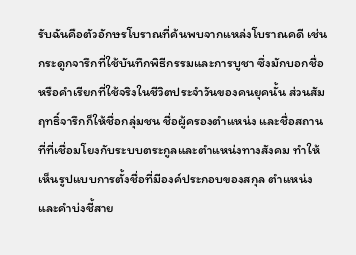รับฉันคือตัวอักษรโบราณที่ค้นพบจากแหล่งโบราณคดี เช่น กระดูกจารึกที่ใช้บันทึกพิธีกรรมและการบูชา ซึ่งมักบอกชื่อหรือคำเรียกที่ใช้จริงในชีวิตประจำวันของคนยุคนั้น ส่วนสัมฤทธิ์จารึกก็ให้ชื่อกลุ่มชน ชื่อผู้ครองตำแหน่ง และชื่อสถานที่ที่เชื่อมโยงกับระบบตระกูลและตำแหน่งทางสังคม ทำให้เห็นรูปแบบการตั้งชื่อที่มีองค์ประกอบของสกุล ตำแหน่ง และคำบ่งชี้สาย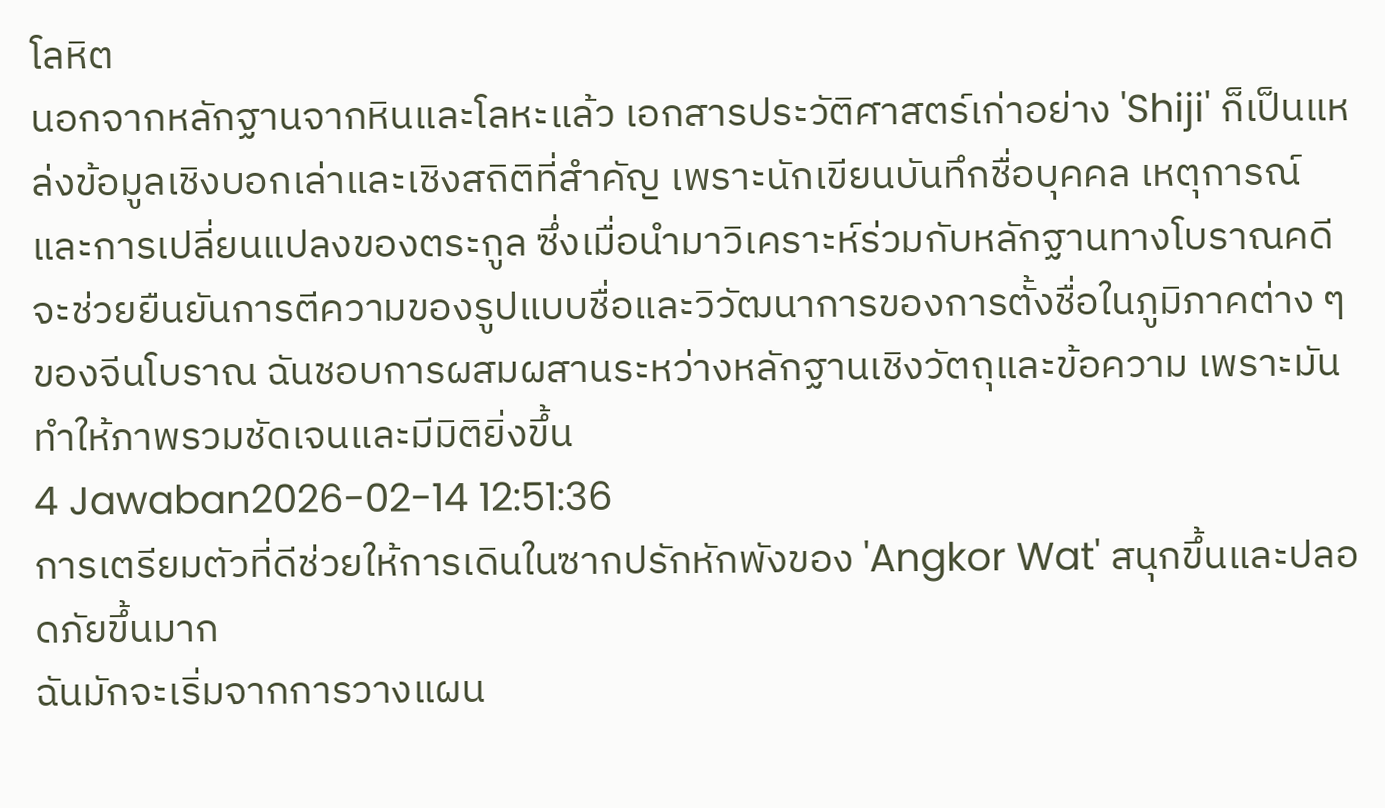โลหิต
นอกจากหลักฐานจากหินและโลหะแล้ว เอกสารประวัติศาสตร์เก่าอย่าง 'Shiji' ก็เป็นแหล่งข้อมูลเชิงบอกเล่าและเชิงสถิติที่สำคัญ เพราะนักเขียนบันทึกชื่อบุคคล เหตุการณ์ และการเปลี่ยนแปลงของตระกูล ซึ่งเมื่อนำมาวิเคราะห์ร่วมกับหลักฐานทางโบราณคดีจะช่วยยืนยันการตีความของรูปแบบชื่อและวิวัฒนาการของการตั้งชื่อในภูมิภาคต่าง ๆ ของจีนโบราณ ฉันชอบการผสมผสานระหว่างหลักฐานเชิงวัตถุและข้อความ เพราะมันทำให้ภาพรวมชัดเจนและมีมิติยิ่งขึ้น
4 Jawaban2026-02-14 12:51:36
การเตรียมตัวที่ดีช่วยให้การเดินในซากปรักหักพังของ 'Angkor Wat' สนุกขึ้นและปลอดภัยขึ้นมาก
ฉันมักจะเริ่มจากการวางแผน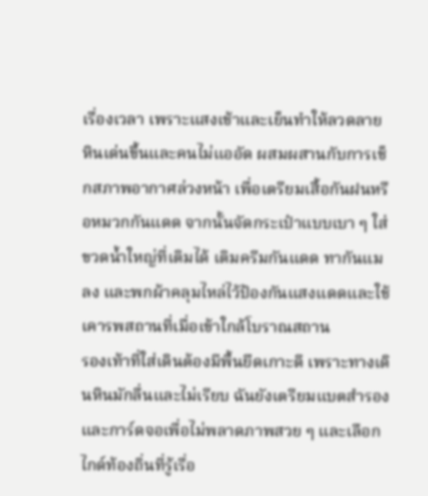เรื่องเวลา เพราะแสงเช้าและเย็นทำให้ลวดลายหินเด่นขึ้นและคนไม่แออัด ผสมผสานกับการเช็กสภาพอากาศล่วงหน้า เพื่อเตรียมเสื้อกันฝนหรือหมวกกันแดด จากนั้นจัดกระเป๋าแบบเบา ๆ ใส่ขวดน้ำใหญ่ที่เติมได้ เติมครีมกันแดด ทากันแมลง และพกผ้าคลุมไหล่ไว้ป้องกันแสงแดดและใช้เคารพสถานที่เมื่อเข้าใกล้โบราณสถาน
รองเท้าที่ใส่เดินต้องมีพื้นยึดเกาะดี เพราะทางเดินหินมักลื่นและไม่เรียบ ฉันยังเตรียมแบตสำรองและการ์ดจอเพื่อไม่พลาดภาพสวย ๆ และเลือกไกด์ท้องถิ่นที่รู้เรื่อ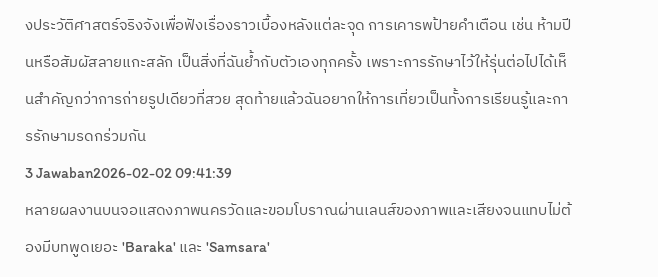งประวัติศาสตร์จริงจังเพื่อฟังเรื่องราวเบื้องหลังแต่ละจุด การเคารพป้ายคำเตือน เช่น ห้ามปีนหรือสัมผัสลายแกะสลัก เป็นสิ่งที่ฉันย้ำกับตัวเองทุกครั้ง เพราะการรักษาไว้ให้รุ่นต่อไปได้เห็นสำคัญกว่าการถ่ายรูปเดียวที่สวย สุดท้ายแล้วฉันอยากให้การเที่ยวเป็นทั้งการเรียนรู้และการรักษามรดกร่วมกัน
3 Jawaban2026-02-02 09:41:39
หลายผลงานบนจอแสดงภาพนครวัดและขอมโบราณผ่านเลนส์ของภาพและเสียงจนแทบไม่ต้องมีบทพูดเยอะ 'Baraka' และ 'Samsara'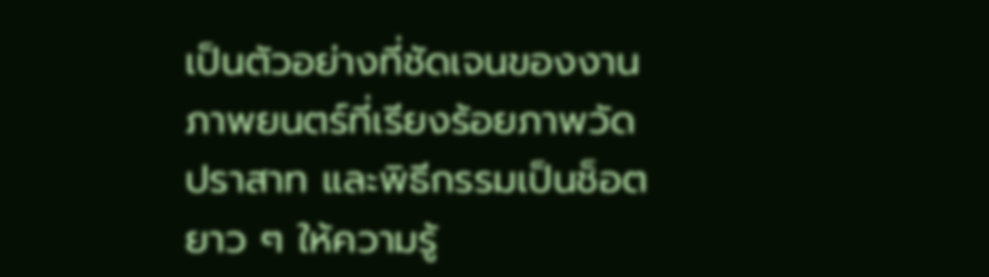เป็นตัวอย่างที่ชัดเจนของงานภาพยนตร์ที่เรียงร้อยภาพวัด ปราสาท และพิธีกรรมเป็นช็อตยาว ๆ ให้ความรู้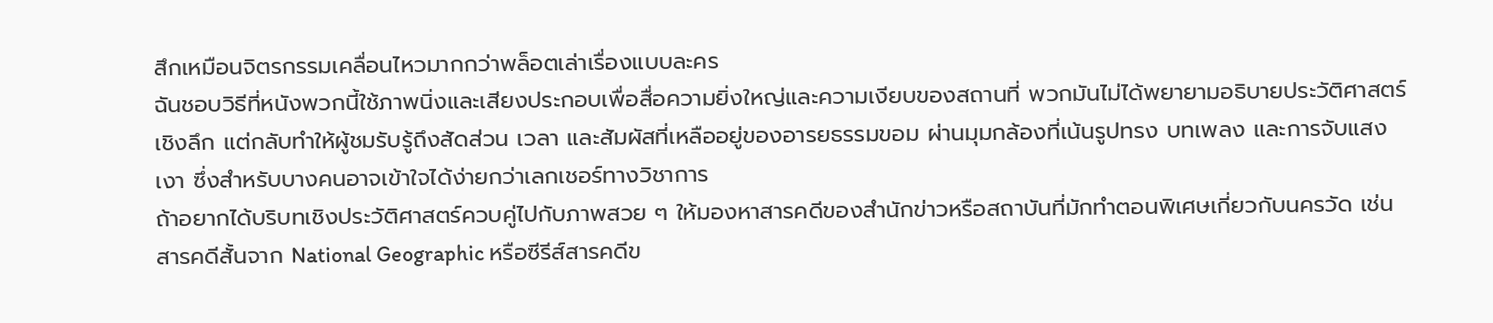สึกเหมือนจิตรกรรมเคลื่อนไหวมากกว่าพล็อตเล่าเรื่องแบบละคร
ฉันชอบวิธีที่หนังพวกนี้ใช้ภาพนิ่งและเสียงประกอบเพื่อสื่อความยิ่งใหญ่และความเงียบของสถานที่ พวกมันไม่ได้พยายามอธิบายประวัติศาสตร์เชิงลึก แต่กลับทำให้ผู้ชมรับรู้ถึงสัดส่วน เวลา และสัมผัสที่เหลืออยู่ของอารยธรรมขอม ผ่านมุมกล้องที่เน้นรูปทรง บทเพลง และการจับแสงเงา ซึ่งสำหรับบางคนอาจเข้าใจได้ง่ายกว่าเลกเชอร์ทางวิชาการ
ถ้าอยากได้บริบทเชิงประวัติศาสตร์ควบคู่ไปกับภาพสวย ๆ ให้มองหาสารคดีของสำนักข่าวหรือสถาบันที่มักทำตอนพิเศษเกี่ยวกับนครวัด เช่น สารคดีสั้นจาก National Geographic หรือซีรีส์สารคดีข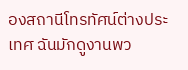องสถานีโทรทัศน์ต่างประเทศ ฉันมักดูงานพว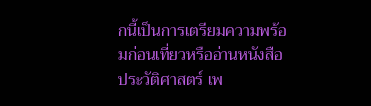กนี้เป็นการเตรียมความพร้อมก่อนเที่ยวหรืออ่านหนังสือประวัติศาสตร์ เพ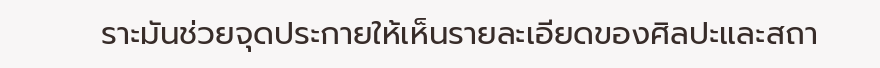ราะมันช่วยจุดประกายให้เห็นรายละเอียดของศิลปะและสถา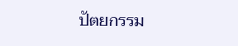ปัตยกรรม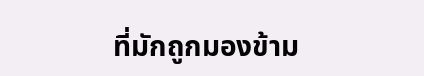ที่มักถูกมองข้าม